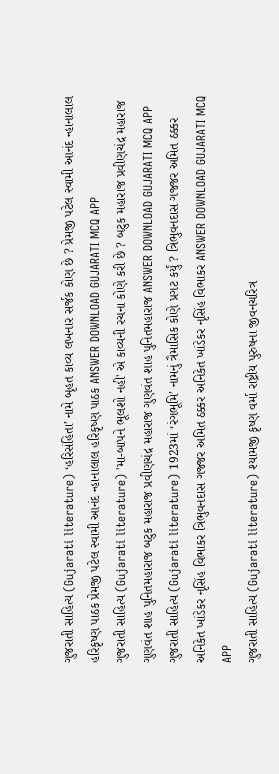ગુજરાતી સાહિત્ય (Gujarati literature) ‘હરિસંહિતા’ નામે બૃહત કાવ્ય લખનાર સર્જક કોણ છે ? પ્રેમજી પટેલ સ્વામી આનંદ ન્હાનાલાલ હરિકૃષ્ણ પાઠક પ્રેમજી પટેલ સ્વામી આનંદ ન્હાનાલાલ હરિકૃષ્ણ પાઠક ANSWER DOWNLOAD GUJARATI MCQ APP
ગુજરાતી સાહિત્ય (Gujarati literature) 'મા-બાપને ભૂલશો નહી' એ કાવ્યની રચના કોણે કરી છે ? બટુક મહારાજ પ્રવીણચંદ્ર મહારાજ ગુણવંત શાહ પુનિતમહારાજ બટુક મહારાજ પ્રવીણચંદ્ર મહારાજ ગુણવંત શાહ પુનિતમહારાજ ANSWER DOWNLOAD GUJARATI MCQ APP
ગુજરાતી સાહિત્ય (Gujarati literature) 1923માં ‘રંગભૂમિ’ નામનું ત્રૈમાસિક કોણે પ્રગટ કર્યું ? ત્રિભુવનદાસ ગજ્જર અમિત ઠક્કર અનિકેત ખાંડેકર નૃસિંહ વિભાકર ત્રિભુવનદાસ ગજ્જર અમિત ઠક્કર અનિકેત ખાંડેકર નૃસિંહ વિભાકર ANSWER DOWNLOAD GUJARATI MCQ APP
ગુજરાતી સાહિત્ય (Gujarati literature) શ્યામજી કૃષ્ણ વર્મા રાષ્ટ્રીય પુરુષના જીવનચરિત્ર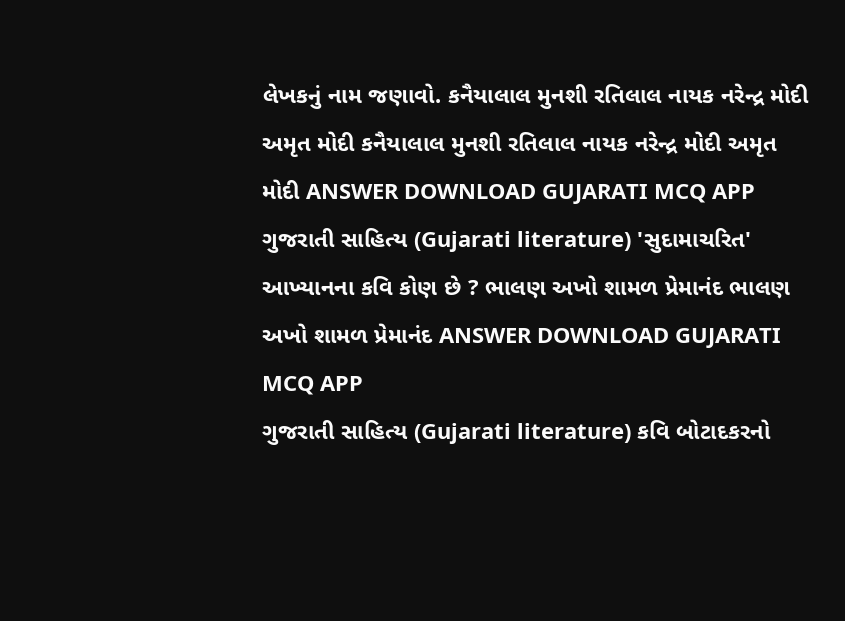લેખકનું નામ જણાવો. કનૈયાલાલ મુનશી રતિલાલ નાયક નરેન્દ્ર મોદી અમૃત મોદી કનૈયાલાલ મુનશી રતિલાલ નાયક નરેન્દ્ર મોદી અમૃત મોદી ANSWER DOWNLOAD GUJARATI MCQ APP
ગુજરાતી સાહિત્ય (Gujarati literature) 'સુદામાચરિત' આખ્યાનના કવિ કોણ છે ? ભાલણ અખો શામળ પ્રેમાનંદ ભાલણ અખો શામળ પ્રેમાનંદ ANSWER DOWNLOAD GUJARATI MCQ APP
ગુજરાતી સાહિત્ય (Gujarati literature) કવિ બોટાદકરનો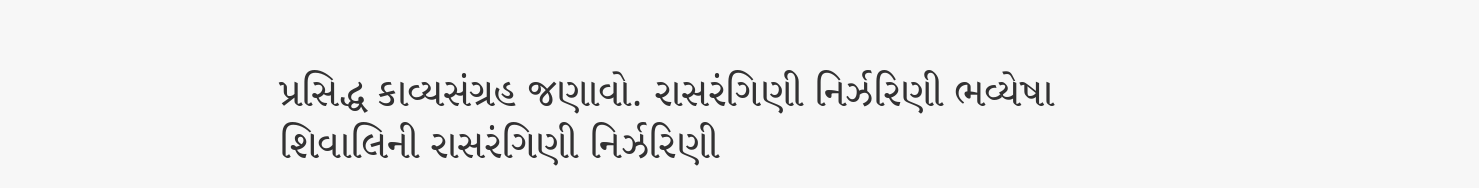પ્રસિદ્ધ કાવ્યસંગ્રહ જણાવો. રાસરંગિણી નિર્ઝરિણી ભવ્યેષા શિવાલિની રાસરંગિણી નિર્ઝરિણી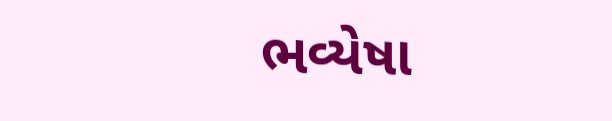ભવ્યેષા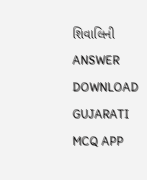શિવાલિની ANSWER DOWNLOAD GUJARATI MCQ APP